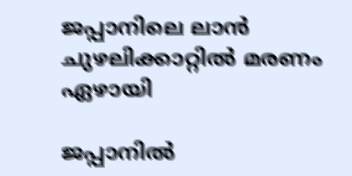ജപ്പാനിലെ ലാൻ ചുഴലിക്കാറ്റിൽ മരണം ഏഴായി

ജപ്പാനിൽ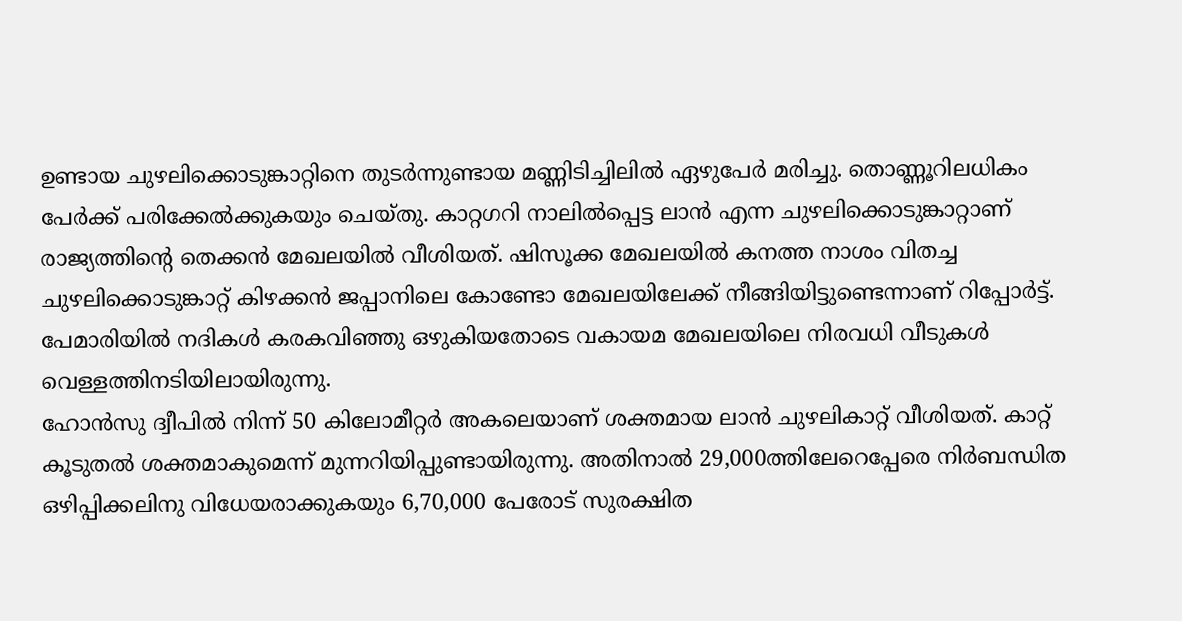ഉണ്ടായ ചുഴലിക്കൊടുങ്കാറ്റിനെ തുടർന്നുണ്ടായ മണ്ണിടിച്ചിലിൽ ഏഴുപേർ മരിച്ചു. തൊണ്ണൂറിലധികം പേർക്ക് പരിക്കേൽക്കുകയും ചെയ്തു. കാറ്റഗറി നാലിൽപ്പെട്ട ലാൻ എന്ന ചുഴലിക്കൊടുങ്കാറ്റാണ് രാജ്യത്തിന്റെ തെക്കൻ മേഖലയിൽ വീശിയത്. ഷിസൂക്ക മേഖലയിൽ കനത്ത നാശം വിതച്ച ചുഴലിക്കൊടുങ്കാറ്റ് കിഴക്കൻ ജപ്പാനിലെ കോണ്ടോ മേഖലയിലേക്ക് നീങ്ങിയിട്ടുണ്ടെന്നാണ് റിപ്പോർട്ട്. പേമാരിയിൽ നദികൾ കരകവിഞ്ഞു ഒഴുകിയതോടെ വകായമ മേഖലയിലെ നിരവധി വീടുകൾ വെള്ളത്തിനടിയിലായിരുന്നു.
ഹോൻസു ദ്വീപിൽ നിന്ന് 50 കിലോമീറ്റർ അകലെയാണ് ശക്തമായ ലാൻ ചുഴലികാറ്റ് വീശിയത്. കാറ്റ് കൂടുതൽ ശക്തമാകുമെന്ന് മുന്നറിയിപ്പുണ്ടായിരുന്നു. അതിനാൽ 29,000ത്തിലേറെപ്പേരെ നിർബന്ധിത ഒഴിപ്പിക്കലിനു വിധേയരാക്കുകയും 6,70,000 പേരോട് സുരക്ഷിത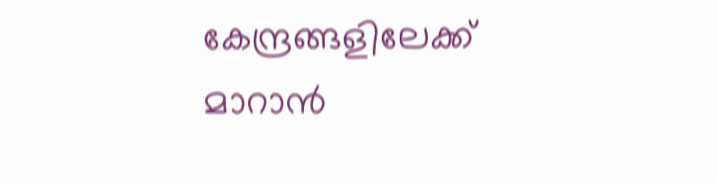കേന്ദ്രങ്ങളിലേക്ക് മാറാൻ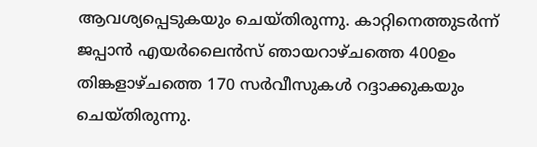ആവശ്യപ്പെടുകയും ചെയ്തിരുന്നു. കാറ്റിനെത്തുടർന്ന് ജപ്പാൻ എയർലൈൻസ് ഞായറാഴ്ചത്തെ 400ഉം തിങ്കളാഴ്ചത്തെ 170 സർവീസുകൾ റദ്ദാക്കുകയും ചെയ്തിരുന്നു.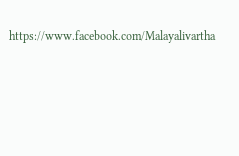https://www.facebook.com/Malayalivartha